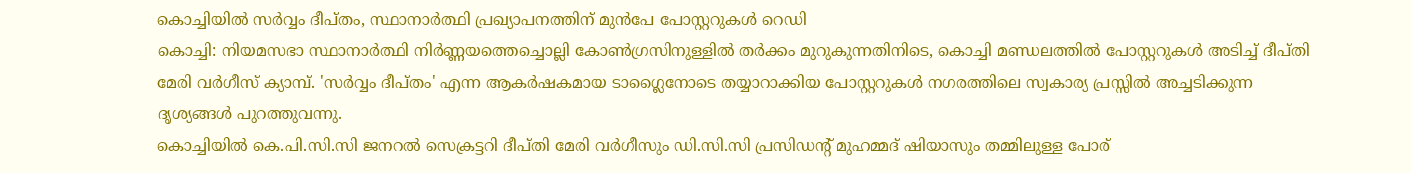കൊച്ചിയിൽ സർവ്വം ദീപ്തം, സ്ഥാനാർത്ഥി പ്രഖ്യാപനത്തിന് മുൻപേ പോസ്റ്ററുകൾ റെഡി
കൊച്ചി: നിയമസഭാ സ്ഥാനാർത്ഥി നിർണ്ണയത്തെച്ചൊല്ലി കോൺഗ്രസിനുള്ളിൽ തർക്കം മുറുകുന്നതിനിടെ, കൊച്ചി മണ്ഡലത്തിൽ പോസ്റ്ററുകൾ അടിച്ച് ദീപ്തി മേരി വർഗീസ് ക്യാമ്പ്. 'സർവ്വം ദീപ്തം' എന്ന ആകർഷകമായ ടാഗ്ലൈനോടെ തയ്യാറാക്കിയ പോസ്റ്ററുകൾ നഗരത്തിലെ സ്വകാര്യ പ്രസ്സിൽ അച്ചടിക്കുന്ന ദൃശ്യങ്ങൾ പുറത്തുവന്നു.
കൊച്ചിയിൽ കെ.പി.സി.സി ജനറൽ സെക്രട്ടറി ദീപ്തി മേരി വർഗീസും ഡി.സി.സി പ്രസിഡന്റ് മുഹമ്മദ് ഷിയാസും തമ്മിലുള്ള പോര്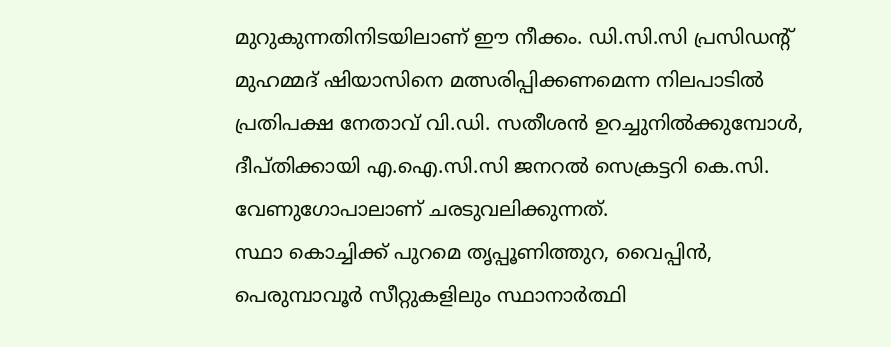മുറുകുന്നതിനിടയിലാണ് ഈ നീക്കം. ഡി.സി.സി പ്രസിഡന്റ് മുഹമ്മദ് ഷിയാസിനെ മത്സരിപ്പിക്കണമെന്ന നിലപാടിൽ പ്രതിപക്ഷ നേതാവ് വി.ഡി. സതീശൻ ഉറച്ചുനിൽക്കുമ്പോൾ, ദീപ്തിക്കായി എ.ഐ.സി.സി ജനറൽ സെക്രട്ടറി കെ.സി. വേണുഗോപാലാണ് ചരടുവലിക്കുന്നത്.
സ്ഥാ കൊച്ചിക്ക് പുറമെ തൃപ്പൂണിത്തുറ, വൈപ്പിൻ, പെരുമ്പാവൂർ സീറ്റുകളിലും സ്ഥാനാർത്ഥി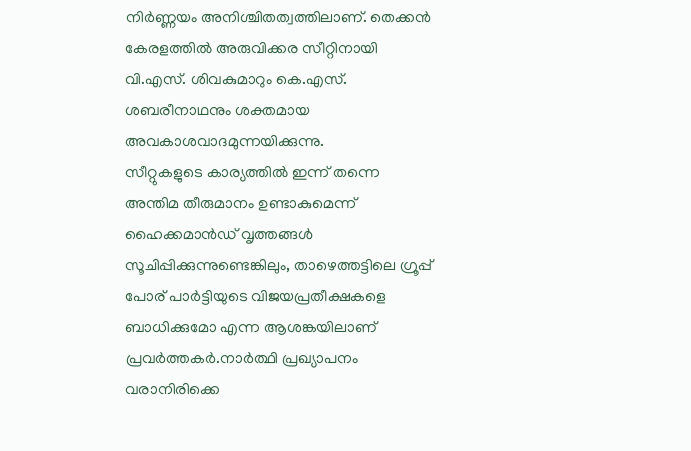നിർണ്ണയം അനിശ്ചിതത്വത്തിലാണ്. തെക്കൻ കേരളത്തിൽ അരുവിക്കര സീറ്റിനായി വി.എസ്. ശിവകുമാറും കെ.എസ്. ശബരീനാഥനും ശക്തമായ അവകാശവാദമുന്നയിക്കുന്നു.
സീറ്റുകളുടെ കാര്യത്തിൽ ഇന്ന് തന്നെ അന്തിമ തീരുമാനം ഉണ്ടാകുമെന്ന് ഹൈക്കമാൻഡ് വൃത്തങ്ങൾ സൂചിപ്പിക്കുന്നുണ്ടെങ്കിലും, താഴെത്തട്ടിലെ ഗ്രൂപ്പ് പോര് പാർട്ടിയുടെ വിജയപ്രതീക്ഷകളെ ബാധിക്കുമോ എന്ന ആശങ്കയിലാണ് പ്രവർത്തകർ.നാർത്ഥി പ്രഖ്യാപനം വരാനിരിക്കെ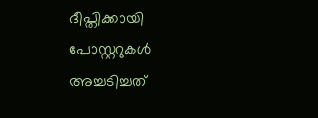ദീപ്തിക്കായി പോസ്റ്ററുകൾ അച്ചടിച്ചത്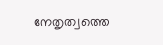നേതൃത്വത്തെ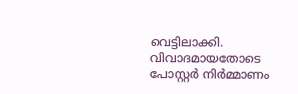വെട്ടിലാക്കി. വിവാദമായതോടെ പോസ്റ്റർ നിർമ്മാണം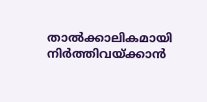താൽക്കാലികമായി നിർത്തിവയ്ക്കാൻ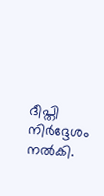ദീപ്തി നിർദ്ദേശം നൽകി.